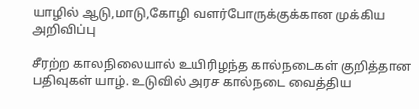யாழில் ஆடு,மாடு,கோழி வளர்போருக்குக்கான முக்கிய அறிவிப்பு

சீரற்ற காலநிலையால் உயிரிழந்த கால்நடைகள் குறித்தான பதிவுகள் யாழ். உடுவில் அரச கால்நடை வைத்திய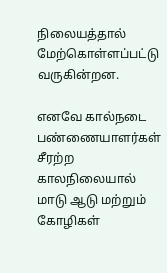நிலையத்தால் மேற்கொள்ளப்பட்டு வருகின்றன.

எனவே கால்நடை   பண்ணையாளர்கள் சீரற்ற காலநிலையால் மாடு ஆடு மற்றும் கோழிகள்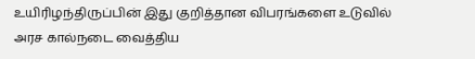உயிரிழந்திருப்பின் இது குறித்தான விபரங்களை உடுவில் அரச கால்நடை வைத்திய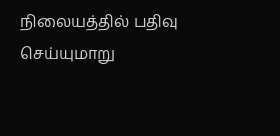நிலையத்தில் பதிவு செய்யுமாறு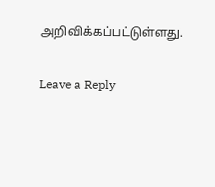அறிவிக்கப்பட்டுள்ளது.

Leave a Reply